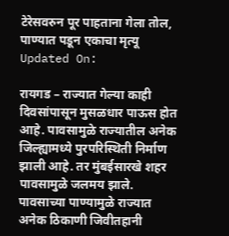टेरेसवरुन पूर पाहताना गेला तोल, पाण्यात पडून एकाचा मृत्यू
Updated On:

रायगड – राज्यात गेल्या काही दिवसांपासून मुसळधार पाऊस होत आहे. पावसामुळे राज्यातील अनेक जिल्ह्यामध्ये पुरपरिस्थिती निर्माण झाली आहे. तर मुंबईसारखे शहर पावसामुळे जलमय झाले. पावसाच्या पाण्यामुळे राज्यात अनेक ठिकाणी जिवीतहानी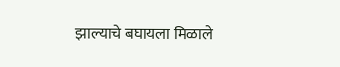झाल्याचे बघायला मिळाले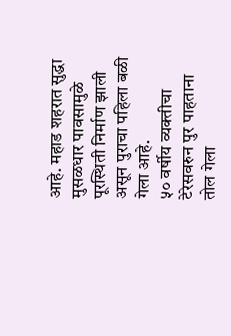आहे. महाड शहरात सुद्धा मुसळधार पावसामुळे पूरस्थिती निर्माण झाली असून पुराचा पहिला बळी गेला आहे.
५० वर्षीय व्यक्तीचा टेरेसवरुन पुर पाहताना तोल गेला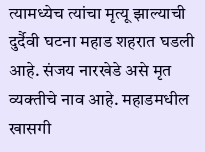त्यामध्येच त्यांचा मृत्यू झाल्याची दुर्दैवी घटना महाड शहरात घडली आहे. संजय नारखेडे असे मृत व्यक्तीचे नाव आहे. महाडमधील खासगी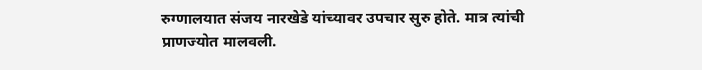रुग्णालयात संजय नारखेडे यांच्यावर उपचार सुरु होते. मात्र त्यांची प्राणज्योत मालवली.